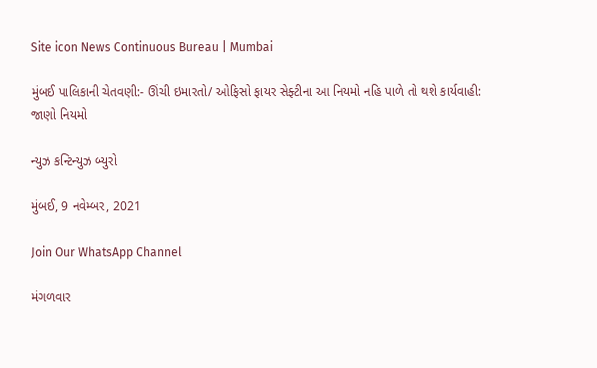Site icon News Continuous Bureau | Mumbai

મુંબઈ પાલિકાની ચેતવણી:- ઊંચી ઇમારતો/ ઓફિસો ફાયર સેફ્ટીના આ નિયમો નહિ પાળે તો થશે કાર્યવાહી: જાણો નિયમો

ન્યુઝ કન્ટિન્યુઝ બ્યુરો

મુંબઈ, 9 નવેમ્બર, 2021

Join Our WhatsApp Channel

મંગળવાર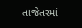તાજેતરમાં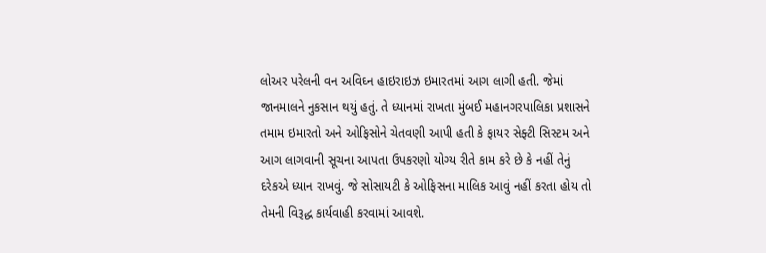લોઅર પરેલની વન અવિઘ્ન હાઇરાઇઝ ઇમારતમાં આગ લાગી હતી. જેમાં જાનમાલને નુકસાન થયું હતું. તે ધ્યાનમાં રાખતા મુંબઈ મહાનગરપાલિકા પ્રશાસને તમામ ઇમારતો અને ઓફિસોને ચેતવણી આપી હતી કે ફાયર સેફ્ટી સિસ્ટમ અને આગ લાગવાની સૂચના આપતા ઉપકરણો યોગ્ય રીતે કામ કરે છે કે નહીં તેનું દરેકએ ધ્યાન રાખવું. જે સોસાયટી કે ઓફિસના માલિક આવું નહીં કરતા હોય તો તેમની વિરૂદ્ધ કાર્યવાહી કરવામાં આવશે.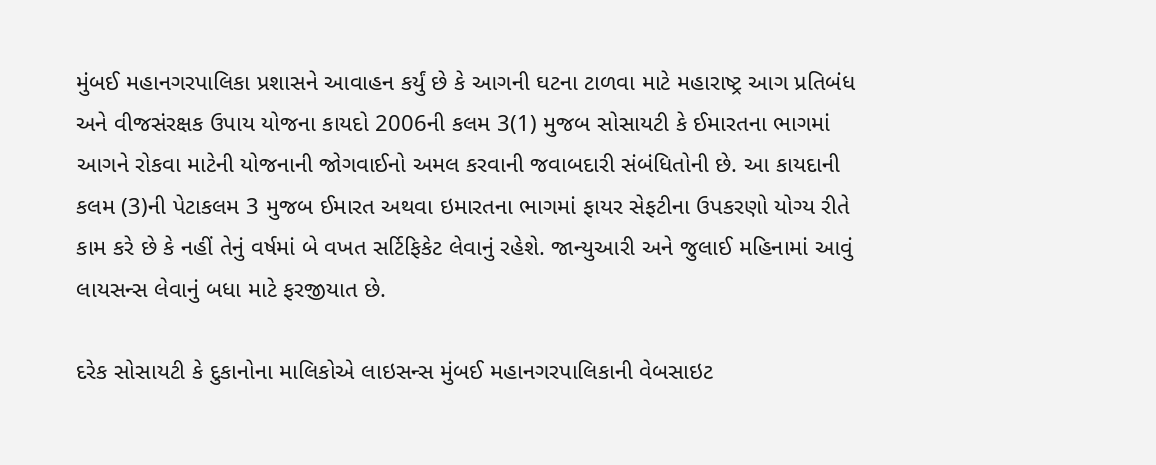મુંબઈ મહાનગરપાલિકા પ્રશાસને આવાહન કર્યું છે કે આગની ઘટના ટાળવા માટે મહારાષ્ટ્ર આગ પ્રતિબંધ અને વીજસંરક્ષક ઉપાય યોજના કાયદો 2006ની કલમ 3(1) મુજબ સોસાયટી કે ઈમારતના ભાગમાં આગને રોકવા માટેની યોજનાની જોગવાઈનો અમલ કરવાની જવાબદારી સંબંધિતોની છે. આ કાયદાની કલમ (3)ની પેટાકલમ 3 મુજબ ઈમારત અથવા ઇમારતના ભાગમાં ફાયર સેફટીના ઉપકરણો યોગ્ય રીતે કામ કરે છે કે નહીં તેનું વર્ષમાં બે વખત સર્ટિફિકેટ લેવાનું રહેશે. જાન્યુઆરી અને જુલાઈ મહિનામાં આવું લાયસન્સ લેવાનું બધા માટે ફરજીયાત છે.

દરેક સોસાયટી કે દુકાનોના માલિકોએ લાઇસન્સ મુંબઈ મહાનગરપાલિકાની વેબસાઇટ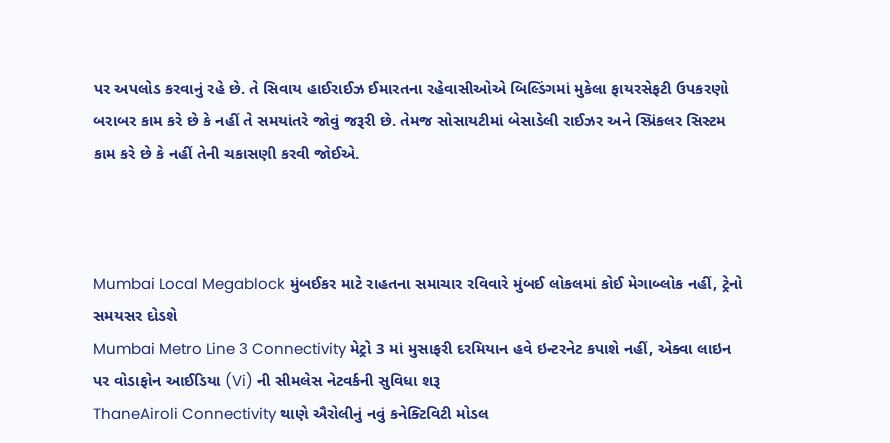પર અપલોડ કરવાનું રહે છે. તે સિવાય હાઈરાઈઝ ઈમારતના રહેવાસીઓએ બિલ્ડિંગમાં મુકેલા ફાયરસેફટી ઉપકરણો બરાબર કામ કરે છે કે નહીં તે સમયાંતરે જોવું જરૂરી છે. તેમજ સોસાયટીમાં બેસાડેલી રાઈઝર અને સ્પ્રિંકલર સિસ્ટમ કામ કરે છે કે નહીં તેની ચકાસણી કરવી જોઈએ.



Mumbai Local Megablock મુંબઈકર માટે રાહતના સમાચાર રવિવારે મુંબઈ લોકલમાં કોઈ મેગાબ્લોક નહીં, ટ્રેનો સમયસર દોડશે
Mumbai Metro Line 3 Connectivity મેટ્રો 3 માં મુસાફરી દરમિયાન હવે ઇન્ટરનેટ કપાશે નહીં, એક્વા લાઇન પર વોડાફોન આઈડિયા (Vi) ની સીમલેસ નેટવર્કની સુવિધા શરૂ
ThaneAiroli Connectivity થાણે ઐરોલીનું નવું કનેક્ટિવિટી મોડલ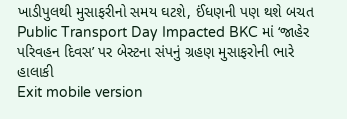ખાડીપુલથી મુસાફરીનો સમય ઘટશે, ઈંધણની પણ થશે બચત
Public Transport Day Impacted BKC માં ‘જાહેર પરિવહન દિવસ’ પર બેસ્ટના સંપનું ગ્રહણ મુસાફરોની ભારે હાલાકી
Exit mobile version